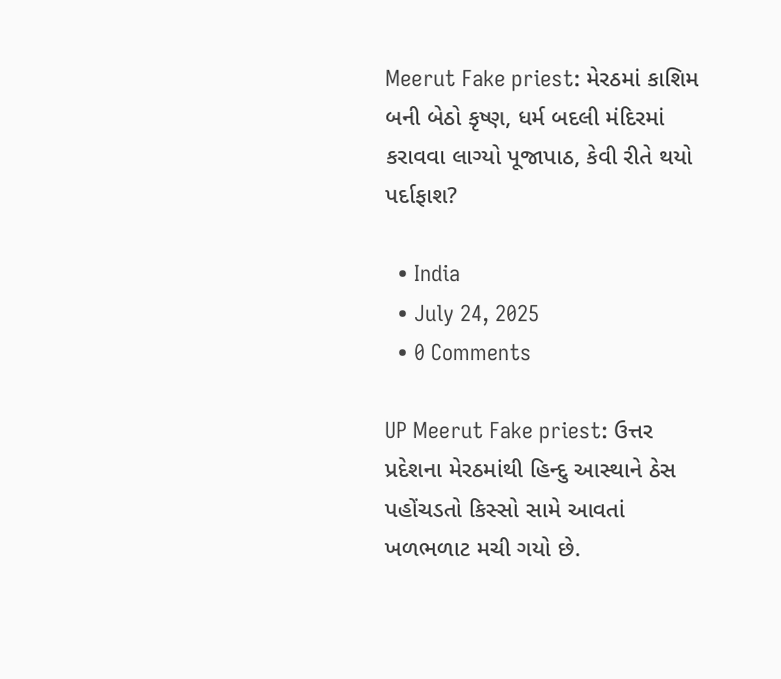Meerut Fake priest: મેરઠમાં કાશિમ બની બેઠો કૃષ્ણ, ધર્મ બદલી મંદિરમાં કરાવવા લાગ્યો પૂજાપાઠ, કેવી રીતે થયો પર્દાફાશ?

  • India
  • July 24, 2025
  • 0 Comments

UP Meerut Fake priest: ઉત્તર પ્રદેશના મેરઠમાંથી હિન્દુ આસ્થાને ઠેસ પહોંચડતો કિસ્સો સામે આવતાં ખળભળાટ મચી ગયો છે.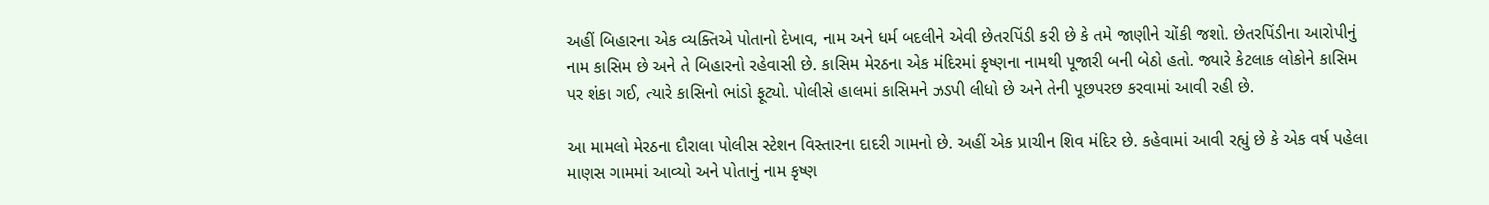અહીં બિહારના એક વ્યક્તિએ પોતાનો દેખાવ, નામ અને ધર્મ બદલીને એવી છેતરપિંડી કરી છે કે તમે જાણીને ચોંકી જશો. છેતરપિંડીના આરોપીનું નામ કાસિમ છે અને તે બિહારનો રહેવાસી છે. કાસિમ મેરઠના એક મંદિરમાં કૃષ્ણના નામથી પૂજારી બની બેઠો હતો. જ્યારે કેટલાક લોકોને કાસિમ પર શંકા ગઈ, ત્યારે કાસિનો ભાંડો ફૂટ્યો. પોલીસે હાલમાં કાસિમને ઝડપી લીધો છે અને તેની પૂછપરછ કરવામાં આવી રહી છે.

આ મામલો મેરઠના દૌરાલા પોલીસ સ્ટેશન વિસ્તારના દાદરી ગામનો છે. અહીં એક પ્રાચીન શિવ મંદિર છે. કહેવામાં આવી રહ્યું છે કે એક વર્ષ પહેલા માણસ ગામમાં આવ્યો અને પોતાનું નામ કૃષ્ણ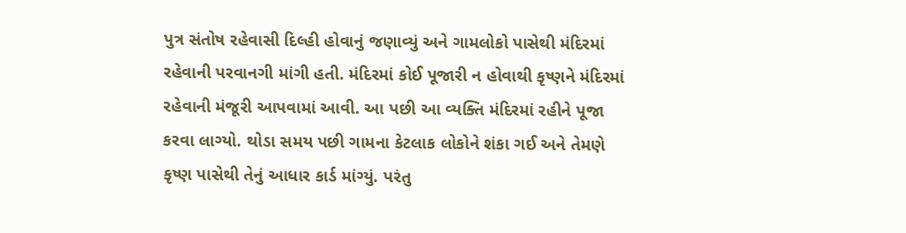પુત્ર સંતોષ રહેવાસી દિલ્હી હોવાનું જણાવ્યું અને ગામલોકો પાસેથી મંદિરમાં રહેવાની પરવાનગી માંગી હતી. મંદિરમાં કોઈ પૂજારી ન હોવાથી કૃષ્ણને મંદિરમાં રહેવાની મંજૂરી આપવામાં આવી. આ પછી આ વ્યક્તિ મંદિરમાં રહીને પૂજા કરવા લાગ્યો. થોડા સમય પછી ગામના કેટલાક લોકોને શંકા ગઈ અને તેમણે કૃષ્ણ પાસેથી તેનું આધાર કાર્ડ માંગ્યું. પરંતુ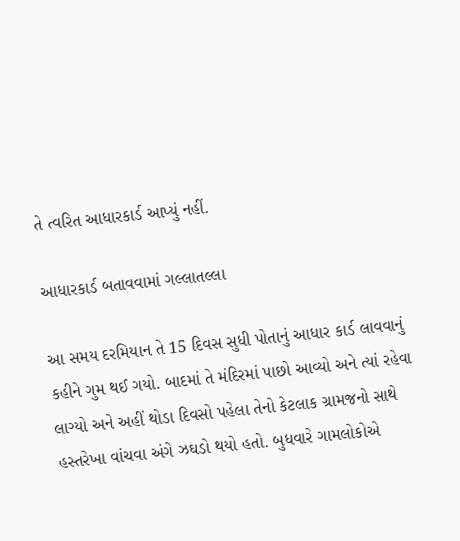તે ત્વરિત આધારકાર્ડ આપ્યું નહીં.

આધારકાર્ડ બતાવવામાં ગલ્લાતલ્લા

આ સમય દરમિયાન તે 15 દિવસ સુધી પોતાનું આધાર કાર્ડ લાવવાનું કહીને ગુમ થઈ ગયો. બાદમાં તે મંદિરમાં પાછો આવ્યો અને ત્યાં રહેવા લાગ્યો અને અહીં થોડા દિવસો પહેલા તેનો કેટલાક ગ્રામજનો સાથે હસ્તરેખા વાંચવા અંગે ઝઘડો થયો હતો. બુધવારે ગામલોકોએ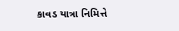કાવડ યાત્રા નિમિત્તે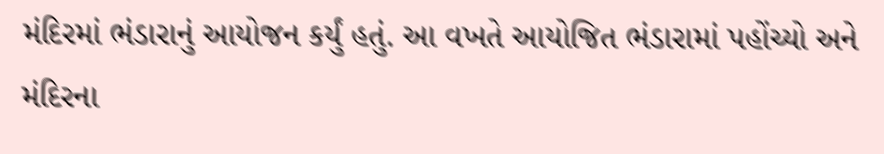મંદિરમાં ભંડારાનું આયોજન કર્યું હતું. આ વખતે આયોજિત ભંડારામાં પહોંચ્યો અને મંદિરના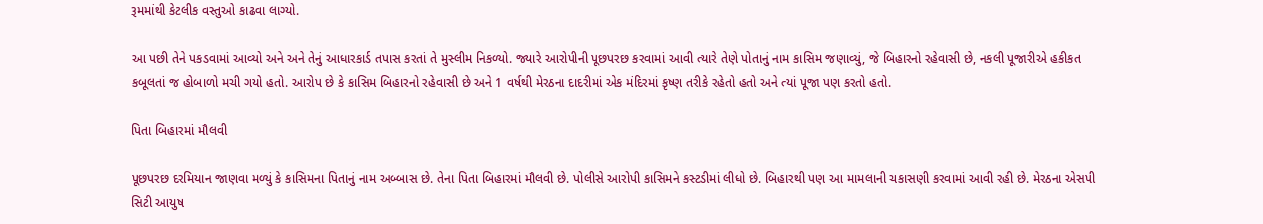રૂમમાંથી કેટલીક વસ્તુઓ કાઢવા લાગ્યો.

આ પછી તેને પકડવામાં આવ્યો અને અને તેનું આધારકાર્ડ તપાસ કરતાં તે મુસ્લીમ નિકળ્યો. જ્યારે આરોપીની પૂછપરછ કરવામાં આવી ત્યારે તેણે પોતાનું નામ કાસિમ જણાવ્યું, જે બિહારનો રહેવાસી છે, નકલી પૂજારીએ હકીકત કબૂલતાં જ હોબાળો મચી ગયો હતો. આરોપ છે કે કાસિમ બિહારનો રહેવાસી છે અને 1 વર્ષથી મેરઠના દાદરીમાં એક મંદિરમાં કૃષ્ણ તરીકે રહેતો હતો અને ત્યાં પૂજા પણ કરતો હતો.

પિતા બિહારમાં મૌલવી

પૂછપરછ દરમિયાન જાણવા મળ્યું કે કાસિમના પિતાનું નામ અબ્બાસ છે. તેના પિતા બિહારમાં મૌલવી છે. પોલીસે આરોપી કાસિમને કસ્ટડીમાં લીધો છે. બિહારથી પણ આ મામલાની ચકાસણી કરવામાં આવી રહી છે. મેરઠના એસપી સિટી આયુષ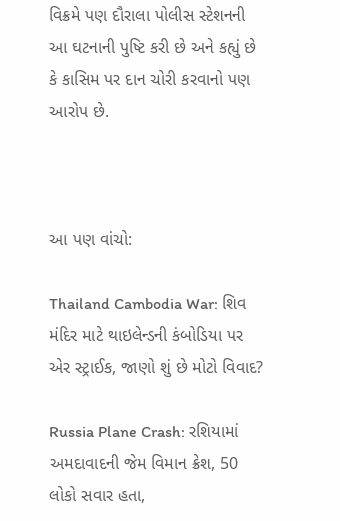વિક્રમે પણ દૌરાલા પોલીસ સ્ટેશનની આ ઘટનાની પુષ્ટિ કરી છે અને કહ્યું છે કે કાસિમ પર દાન ચોરી કરવાનો પણ આરોપ છે.



આ પણ વાંચો:

Thailand Cambodia War: શિવ મંદિર માટે થાઇલેન્ડની કંબોડિયા પર એર સ્ટ્રાઈક, જાણો શું છે મોટો વિવાદ?

Russia Plane Crash: રશિયામાં અમદાવાદની જેમ વિમાન ક્રેશ, 50 લોકો સવાર હતા,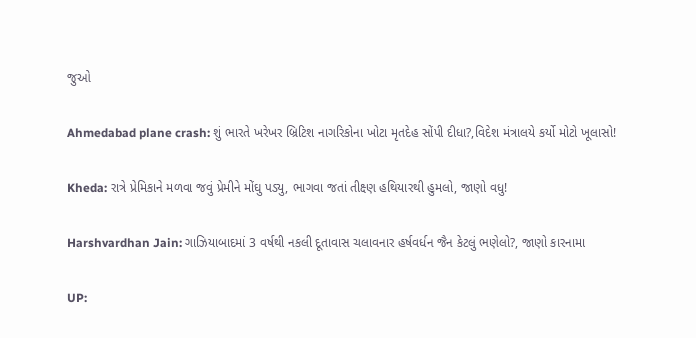જુઓ

Ahmedabad plane crash: શું ભારતે ખરેખર બ્રિટિશ નાગરિકોના ખોટા મૃતદેહ સોંપી દીધા?,વિદેશ મંત્રાલયે કર્યો મોટો ખૂલાસો!

Kheda: રાત્રે પ્રેમિકાને મળવા જવું પ્રેમીને મોંઘુ પડ્યુ, ભાગવા જતાં તીક્ષ્ણ હથિયારથી હુમલો, જાણો વધુ!

Harshvardhan Jain: ગાઝિયાબાદમાં 3 વર્ષથી નકલી દૂતાવાસ ચલાવનાર હર્ષવર્ધન જૈન કેટલું ભણેલો?, જાણો કારનામા

UP: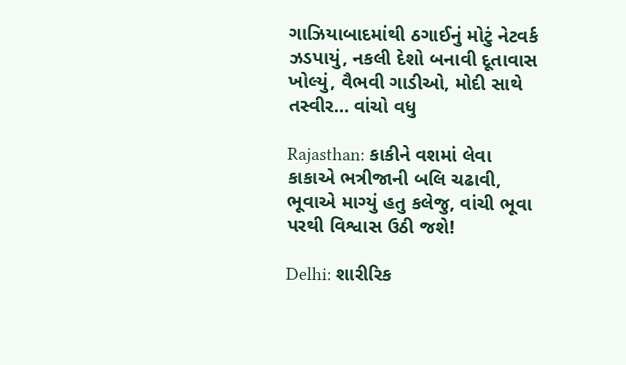ગાઝિયાબાદમાંથી ઠગાઈનું મોટું નેટવર્ક ઝડપાયું, નકલી દેશો બનાવી દૂતાવાસ ખોલ્યું, વૈભવી ગાડીઓ, મોદી સાથે તસ્વીર… વાંચો વધુ

Rajasthan: કાકીને વશમાં લેવા કાકાએ ભત્રીજાની બલિ ચઢાવી, ભૂવાએ માગ્યું હતુ કલેજુ, વાંચી ભૂવા પરથી વિશ્વાસ ઉઠી જશે!

Delhi: શારીરિક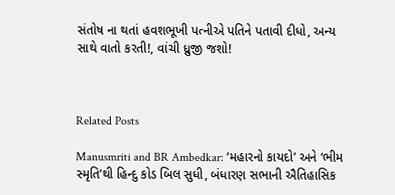સંતોષ ના થતાં હવશભૂખી પત્નીએ પતિને પતાવી દીધો, અન્ય સાથે વાતો કરતી!, વાંચી ધ્રુજી જશો!



Related Posts

Manusmriti and BR Ambedkar: ‘મહારનો કાયદો’ અને ‘ભીમ સ્મૃતિ’થી હિન્દુ કોડ બિલ સુધી, બંધારણ સભાની ઐતિહાસિક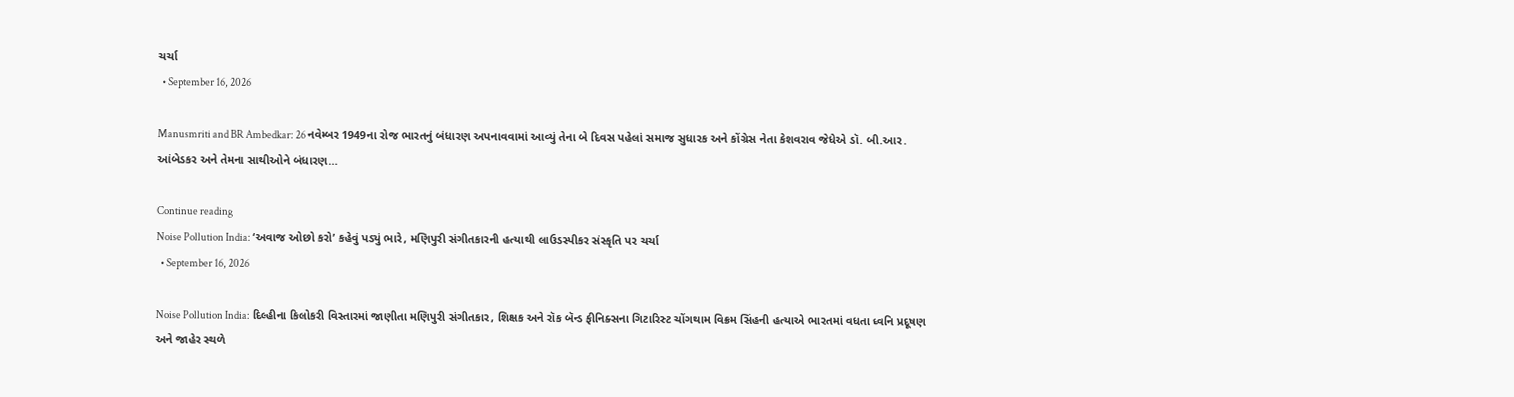ચર્ચા
  • September 16, 2026

Manusmriti and BR Ambedkar: 26 નવેમ્બર 1949ના રોજ ભારતનું બંધારણ અપનાવવામાં આવ્યું તેના બે દિવસ પહેલાં સમાજ સુધારક અને કોંગ્રેસ નેતા કેશવરાવ જેધેએ ડૉ. બી.આર. આંબેડકર અને તેમના સાથીઓને બંધારણ…

Continue reading
Noise Pollution India: ‘અવાજ ઓછો કરો’ કહેવું પડ્યું ભારે, મણિપુરી સંગીતકારની હત્યાથી લાઉડસ્પીકર સંસ્કૃતિ પર ચર્ચા
  • September 16, 2026

Noise Pollution India: દિલ્હીના કિલોકરી વિસ્તારમાં જાણીતા મણિપુરી સંગીતકાર, શિક્ષક અને રૉક બૅન્ડ ફીનિક્સના ગિટારિસ્ટ ચોંગથામ વિક્રમ સિંહની હત્યાએ ભારતમાં વધતા ધ્વનિ પ્રદૂષણ અને જાહેર સ્થળે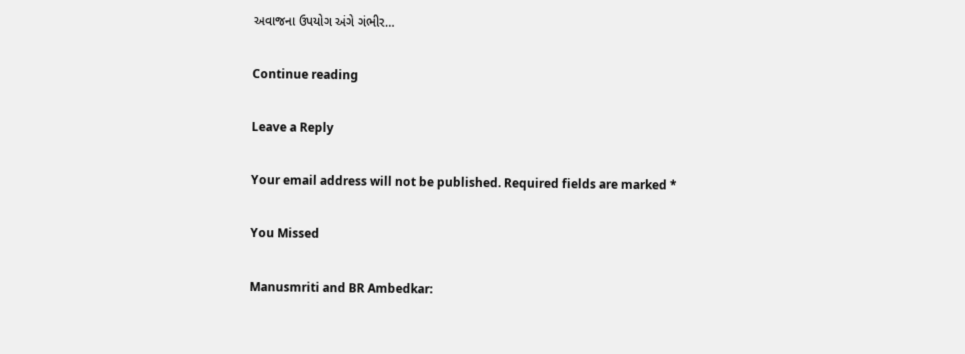અવાજના ઉપયોગ અંગે ગંભીર…

Continue reading

Leave a Reply

Your email address will not be published. Required fields are marked *

You Missed

Manusmriti and BR Ambedkar: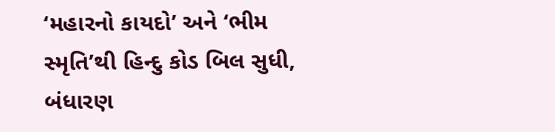‘મહારનો કાયદો’ અને ‘ભીમ સ્મૃતિ’થી હિન્દુ કોડ બિલ સુધી, બંધારણ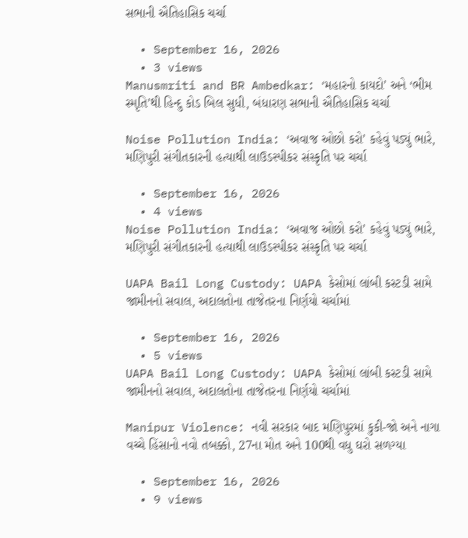સભાની ઐતિહાસિક ચર્ચા

  • September 16, 2026
  • 3 views
Manusmriti and BR Ambedkar: ‘મહારનો કાયદો’ અને ‘ભીમ સ્મૃતિ’થી હિન્દુ કોડ બિલ સુધી, બંધારણ સભાની ઐતિહાસિક ચર્ચા

Noise Pollution India: ‘અવાજ ઓછો કરો’ કહેવું પડ્યું ભારે, મણિપુરી સંગીતકારની હત્યાથી લાઉડસ્પીકર સંસ્કૃતિ પર ચર્ચા

  • September 16, 2026
  • 4 views
Noise Pollution India: ‘અવાજ ઓછો કરો’ કહેવું પડ્યું ભારે, મણિપુરી સંગીતકારની હત્યાથી લાઉડસ્પીકર સંસ્કૃતિ પર ચર્ચા

UAPA Bail Long Custody: UAPA કેસોમાં લાંબી કસ્ટડી સામે જામીનનો સવાલ, અદાલતોના તાજેતરના નિર્ણયો ચર્ચામાં

  • September 16, 2026
  • 5 views
UAPA Bail Long Custody: UAPA કેસોમાં લાંબી કસ્ટડી સામે જામીનનો સવાલ, અદાલતોના તાજેતરના નિર્ણયો ચર્ચામાં

Manipur Violence: નવી સરકાર બાદ મણિપુરમાં કુકી-જો અને નાગા વચ્ચે હિંસાનો નવો તબક્કો, 27ના મોત અને 100થી વધુ ઘરો સળગ્યા

  • September 16, 2026
  • 9 views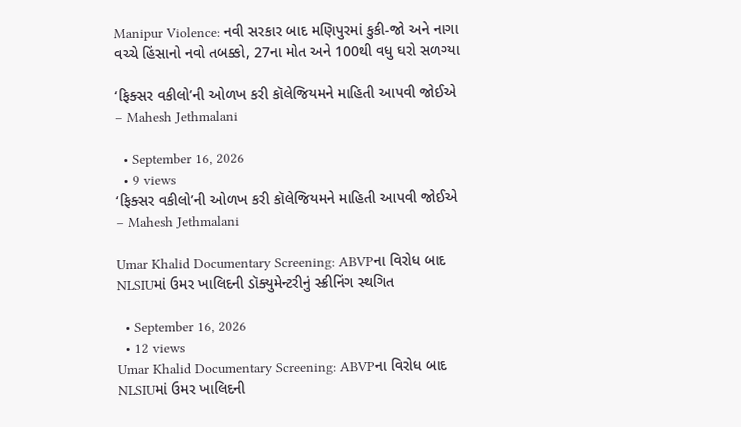Manipur Violence: નવી સરકાર બાદ મણિપુરમાં કુકી-જો અને નાગા વચ્ચે હિંસાનો નવો તબક્કો, 27ના મોત અને 100થી વધુ ઘરો સળગ્યા

‘ફિક્સર વકીલો’ની ઓળખ કરી કૉલેજિયમને માહિતી આપવી જોઈએ – Mahesh Jethmalani

  • September 16, 2026
  • 9 views
‘ફિક્સર વકીલો’ની ઓળખ કરી કૉલેજિયમને માહિતી આપવી જોઈએ – Mahesh Jethmalani

Umar Khalid Documentary Screening: ABVPના વિરોધ બાદ NLSIUમાં ઉમર ખાલિદની ડૉક્યુમેન્ટરીનું સ્ક્રીનિંગ સ્થગિત

  • September 16, 2026
  • 12 views
Umar Khalid Documentary Screening: ABVPના વિરોધ બાદ NLSIUમાં ઉમર ખાલિદની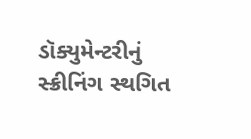ડૉક્યુમેન્ટરીનું સ્ક્રીનિંગ સ્થગિત